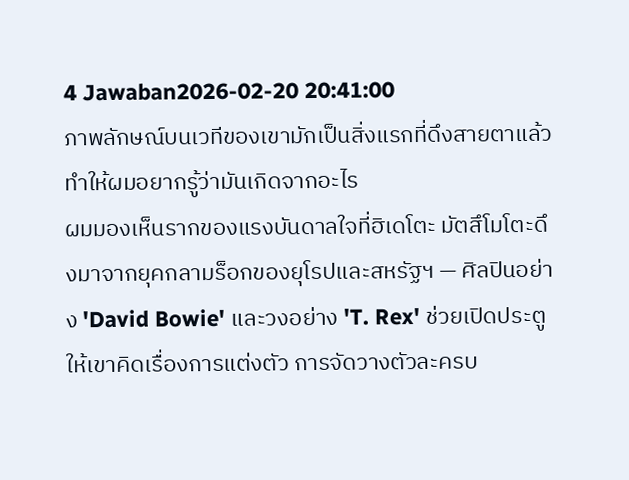4 Jawaban2026-02-20 20:41:00
ภาพลักษณ์บนเวทีของเขามักเป็นสิ่งแรกที่ดึงสายตาแล้วทำให้ผมอยากรู้ว่ามันเกิดจากอะไร
ผมมองเห็นรากของแรงบันดาลใจที่ฮิเดโตะ มัตสึโมโตะดึงมาจากยุคกลามร็อกของยุโรปและสหรัฐฯ — ศิลปินอย่าง 'David Bowie' และวงอย่าง 'T. Rex' ช่วยเปิดประตูให้เขาคิดเรื่องการแต่งตัว การจัดวางตัวละครบ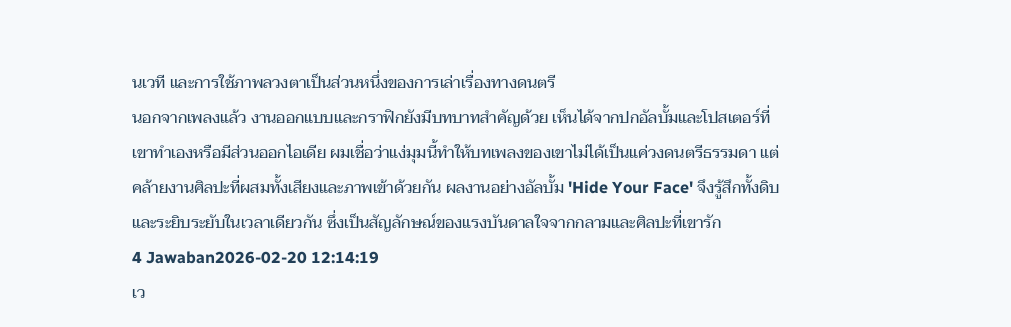นเวที และการใช้ภาพลวงตาเป็นส่วนหนึ่งของการเล่าเรื่องทางดนตรี
นอกจากเพลงแล้ว งานออกแบบและกราฟิกยังมีบทบาทสำคัญด้วย เห็นได้จากปกอัลบั้มและโปสเตอร์ที่เขาทำเองหรือมีส่วนออกไอเดีย ผมเชื่อว่าแง่มุมนี้ทำให้บทเพลงของเขาไม่ได้เป็นแค่วงดนตรีธรรมดา แต่คล้ายงานศิลปะที่ผสมทั้งเสียงและภาพเข้าด้วยกัน ผลงานอย่างอัลบั้ม 'Hide Your Face' จึงรู้สึกทั้งดิบและระยิบระยับในเวลาเดียวกัน ซึ่งเป็นสัญลักษณ์ของแรงบันดาลใจจากกลามและศิลปะที่เขารัก
4 Jawaban2026-02-20 12:14:19
เว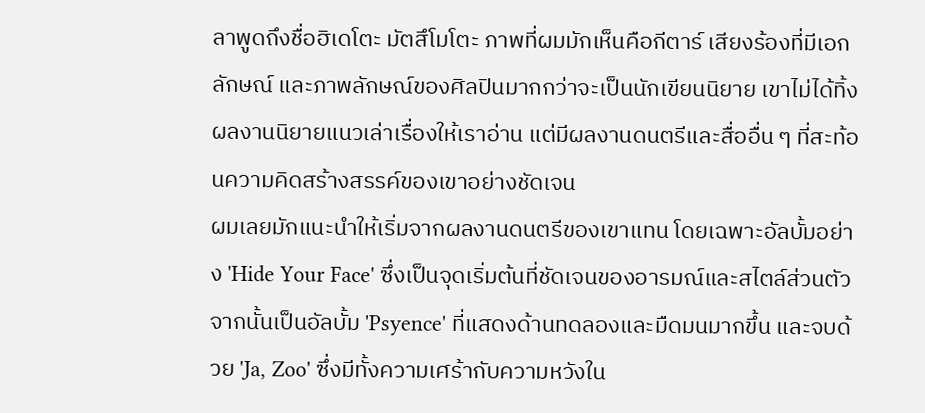ลาพูดถึงชื่อฮิเดโตะ มัตสึโมโตะ ภาพที่ผมมักเห็นคือกีตาร์ เสียงร้องที่มีเอกลักษณ์ และภาพลักษณ์ของศิลปินมากกว่าจะเป็นนักเขียนนิยาย เขาไม่ได้ทิ้งผลงานนิยายแนวเล่าเรื่องให้เราอ่าน แต่มีผลงานดนตรีและสื่ออื่น ๆ ที่สะท้อนความคิดสร้างสรรค์ของเขาอย่างชัดเจน
ผมเลยมักแนะนำให้เริ่มจากผลงานดนตรีของเขาแทน โดยเฉพาะอัลบั้มอย่าง 'Hide Your Face' ซึ่งเป็นจุดเริ่มต้นที่ชัดเจนของอารมณ์และสไตล์ส่วนตัว จากนั้นเป็นอัลบั้ม 'Psyence' ที่แสดงด้านทดลองและมืดมนมากขึ้น และจบด้วย 'Ja, Zoo' ซึ่งมีทั้งความเศร้ากับความหวังใน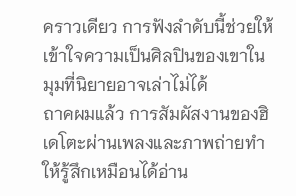คราวเดียว การฟังลำดับนี้ช่วยให้เข้าใจความเป็นศิลปินของเขาในมุมที่นิยายอาจเล่าไม่ได้
ถาคผมแล้ว การสัมผัสงานของฮิเดโตะผ่านเพลงและภาพถ่ายทำให้รู้สึกเหมือนได้อ่าน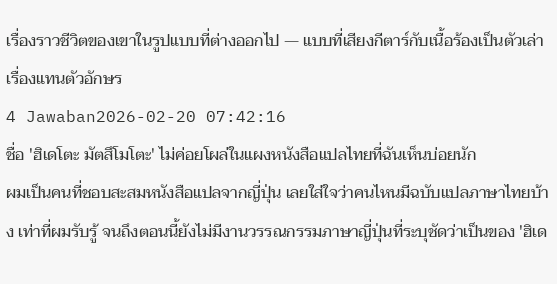เรื่องราวชีวิตของเขาในรูปแบบที่ต่างออกไป — แบบที่เสียงกีตาร์กับเนื้อร้องเป็นตัวเล่าเรื่องแทนตัวอักษร
4 Jawaban2026-02-20 07:42:16
ชื่อ 'ฮิเดโตะ มัตสึโมโตะ' ไม่ค่อยโผล่ในแผงหนังสือแปลไทยที่ฉันเห็นบ่อยนัก
ผมเป็นคนที่ชอบสะสมหนังสือแปลจากญี่ปุ่น เลยใส่ใจว่าคนไหนมีฉบับแปลภาษาไทยบ้าง เท่าที่ผมรับรู้ จนถึงตอนนี้ยังไม่มีงานวรรณกรรมภาษาญี่ปุ่นที่ระบุชัดว่าเป็นของ 'ฮิเด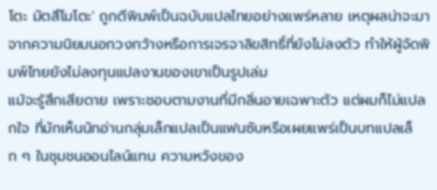โตะ มัตสึโมโตะ' ถูกตีพิมพ์เป็นฉบับแปลไทยอย่างแพร่หลาย เหตุผลน่าจะมาจากความนิยมนอกวงกว้างหรือการเจรจาลิขสิทธิ์ที่ยังไม่ลงตัว ทำให้ผู้จัดพิมพ์ไทยยังไม่ลงทุนแปลงานของเขาเป็นรูปเล่ม
แม้จะรู้สึกเสียดาย เพราะชอบตามงานที่มีกลิ่นอายเฉพาะตัว แต่ผมก็ไม่แปลกใจ ที่มักเห็นนักอ่านกลุ่มเล็กแปลเป็นแฟนซับหรือเผยแพร่เป็นบทแปลเล็ก ๆ ในชุมชนออนไลน์แทน ความหวังของ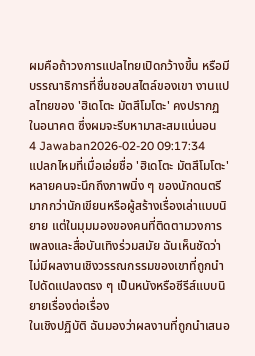ผมคือถ้าวงการแปลไทยเปิดกว้างขึ้น หรือมีบรรณาธิการที่ชื่นชอบสไตล์ของเขา งานแปลไทยของ 'ฮิเดโตะ มัตสึโมโตะ' คงปรากฏในอนาคต ซึ่งผมจะรีบหามาสะสมแน่นอน
4 Jawaban2026-02-20 09:17:34
แปลกไหมที่เมื่อเอ่ยชื่อ 'ฮิเดโตะ มัตสึโมโตะ' หลายคนจะนึกถึงภาพนิ่ง ๆ ของนักดนตรีมากกว่านักเขียนหรือผู้สร้างเรื่องเล่าแบบนิยาย แต่ในมุมมองของคนที่ติดตามวงการเพลงและสื่อบันเทิงร่วมสมัย ฉันเห็นชัดว่าไม่มีผลงานเชิงวรรณกรรมของเขาที่ถูกนำไปดัดแปลงตรง ๆ เป็นหนังหรือซีรีส์แบบนิยายเรื่องต่อเรื่อง
ในเชิงปฏิบัติ ฉันมองว่าผลงานที่ถูกนำเสนอ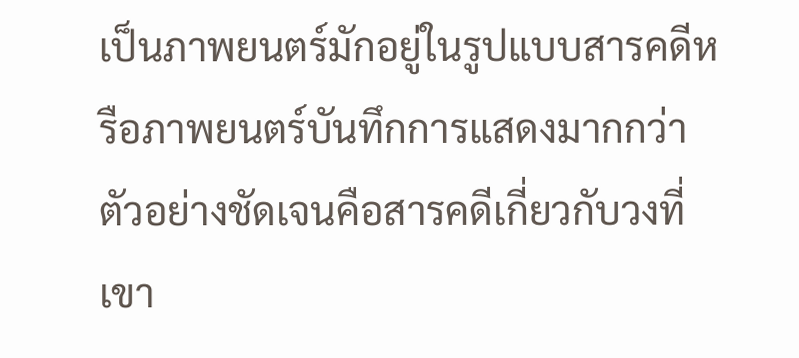เป็นภาพยนตร์มักอยู่ในรูปแบบสารคดีหรือภาพยนตร์บันทึกการแสดงมากกว่า ตัวอย่างชัดเจนคือสารคดีเกี่ยวกับวงที่เขา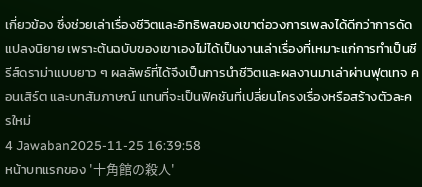เกี่ยวข้อง ซึ่งช่วยเล่าเรื่องชีวิตและอิทธิพลของเขาต่อวงการเพลงได้ดีกว่าการดัดแปลงนิยาย เพราะต้นฉบับของเขาเองไม่ได้เป็นงานเล่าเรื่องที่เหมาะแก่การทำเป็นซีรีส์ดราม่าแบบยาว ๆ ผลลัพธ์ที่ได้จึงเป็นการนำชีวิตและผลงานมาเล่าผ่านฟุตเทจ คอนเสิร์ต และบทสัมภาษณ์ แทนที่จะเป็นฟิคชันที่เปลี่ยนโครงเรื่องหรือสร้างตัวละครใหม่
4 Jawaban2025-11-25 16:39:58
หน้าบทแรกของ '十角館の殺人'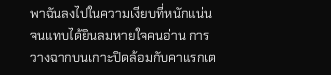พาฉันลงไปในความเงียบที่หนักแน่นจนแทบได้ยินลมหายใจคนอ่าน การวางฉากบนเกาะปิดล้อมกับคาแรกเต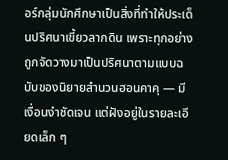อร์กลุ่มนักศึกษาเป็นสิ่งที่ทำให้ประเด็นปริศนาเขี้ยวลากดิน เพราะทุกอย่างถูกจัดวางมาเป็นปริศนาตามแบบฉบับของนิยายสำนวนฮอนคาคุ — มีเงื่อนงำชัดเจน แต่ฝังอยู่ในรายละเอียดเล็ก ๆ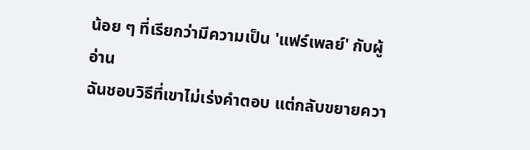น้อย ๆ ที่เรียกว่ามีความเป็น 'แฟร์เพลย์' กับผู้อ่าน
ฉันชอบวิธีที่เขาไม่เร่งคำตอบ แต่กลับขยายควา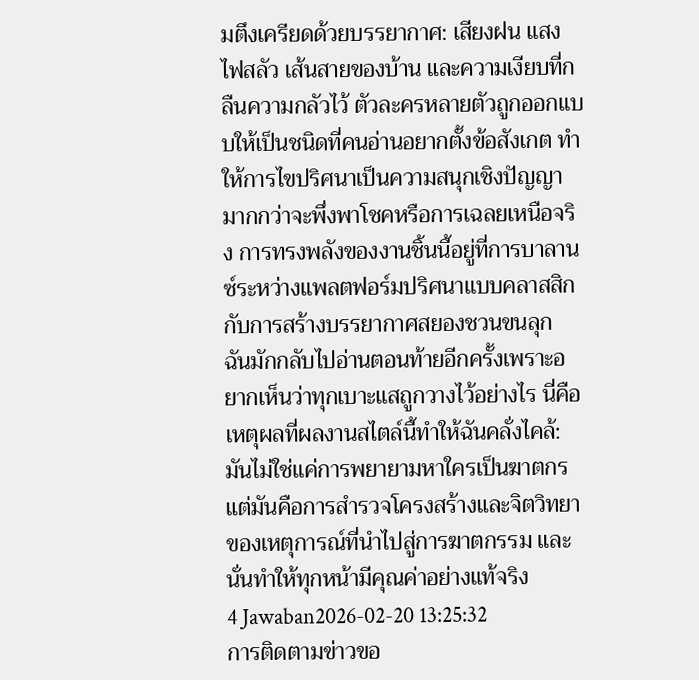มตึงเครียดด้วยบรรยากาศ: เสียงฝน แสงไฟสลัว เส้นสายของบ้าน และความเงียบที่กลืนความกลัวไว้ ตัวละครหลายตัวถูกออกแบบให้เป็นชนิดที่คนอ่านอยากตั้งข้อสังเกต ทำให้การไขปริศนาเป็นความสนุกเชิงปัญญา มากกว่าจะพึ่งพาโชคหรือการเฉลยเหนือจริง การทรงพลังของงานชิ้นนี้อยู่ที่การบาลานซ์ระหว่างแพลตฟอร์มปริศนาแบบคลาสสิกกับการสร้างบรรยากาศสยองชวนขนลุก
ฉันมักกลับไปอ่านตอนท้ายอีกครั้งเพราะอยากเห็นว่าทุกเบาะแสถูกวางไว้อย่างไร นี่คือเหตุผลที่ผลงานสไตล์นี้ทำให้ฉันคลั่งไคล้: มันไม่ใช่แค่การพยายามหาใครเป็นฆาตกร แต่มันคือการสำรวจโครงสร้างและจิตวิทยาของเหตุการณ์ที่นำไปสู่การฆาตกรรม และนั่นทำให้ทุกหน้ามีคุณค่าอย่างแท้จริง
4 Jawaban2026-02-20 13:25:32
การติดตามข่าวขอ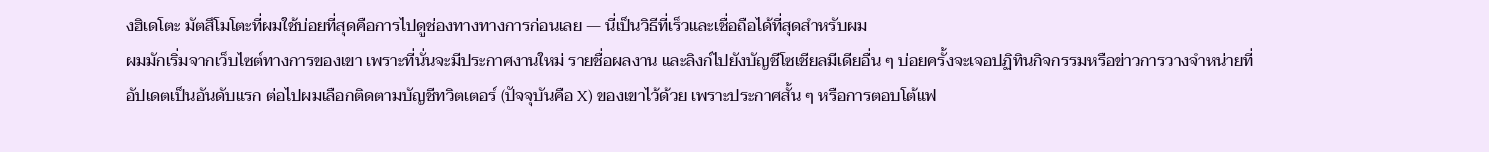งฮิเดโตะ มัตสึโมโตะที่ผมใช้บ่อยที่สุดคือการไปดูช่องทางทางการก่อนเลย — นี่เป็นวิธีที่เร็วและเชื่อถือได้ที่สุดสำหรับผม
ผมมักเริ่มจากเว็บไซต์ทางการของเขา เพราะที่นั่นจะมีประกาศงานใหม่ รายชื่อผลงาน และลิงก์ไปยังบัญชีโซเชียลมีเดียอื่น ๆ บ่อยครั้งจะเจอปฏิทินกิจกรรมหรือข่าวการวางจำหน่ายที่อัปเดตเป็นอันดับแรก ต่อไปผมเลือกติดตามบัญชีทวิตเตอร์ (ปัจจุบันคือ X) ของเขาไว้ด้วย เพราะประกาศสั้น ๆ หรือการตอบโต้แฟ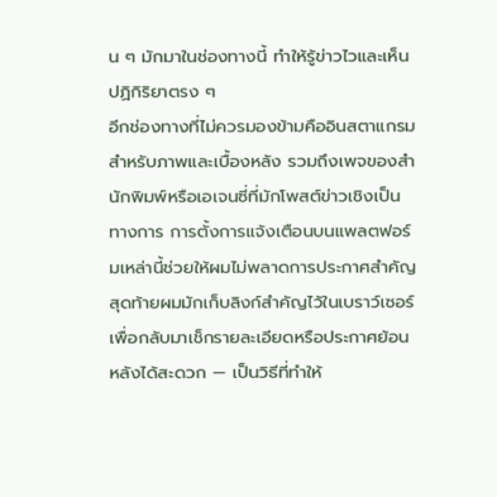น ๆ มักมาในช่องทางนี้ ทำให้รู้ข่าวไวและเห็นปฏิกิริยาตรง ๆ
อีกช่องทางที่ไม่ควรมองข้ามคืออินสตาแกรมสำหรับภาพและเบื้องหลัง รวมถึงเพจของสำนักพิมพ์หรือเอเจนซี่ที่มักโพสต์ข่าวเชิงเป็นทางการ การตั้งการแจ้งเตือนบนแพลตฟอร์มเหล่านี้ช่วยให้ผมไม่พลาดการประกาศสำคัญ สุดท้ายผมมักเก็บลิงก์สำคัญไว้ในเบราว์เซอร์เพื่อกลับมาเช็กรายละเอียดหรือประกาศย้อนหลังได้สะดวก — เป็นวิธีที่ทำให้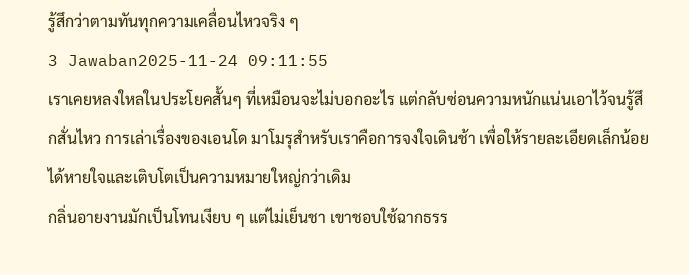รู้สึกว่าตามทันทุกความเคลื่อนไหวจริง ๆ
3 Jawaban2025-11-24 09:11:55
เราเคยหลงใหลในประโยคสั้นๆ ที่เหมือนจะไม่บอกอะไร แต่กลับซ่อนความหนักแน่นเอาไว้จนรู้สึกสั่นไหว การเล่าเรื่องของเอนโด มาโมรุสำหรับเราคือการจงใจเดินช้า เพื่อให้รายละเอียดเล็กน้อยได้หายใจและเติบโตเป็นความหมายใหญ่กว่าเดิม
กลิ่นอายงานมักเป็นโทนเงียบ ๆ แต่ไม่เย็นชา เขาชอบใช้ฉากธรร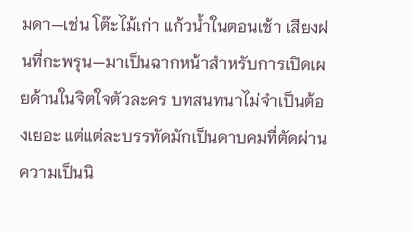มดา—เช่น โต๊ะไม้เก่า แก้วน้ำในตอนเช้า เสียงฝนที่กะพรุน—มาเป็นฉากหน้าสำหรับการเปิดเผยด้านในจิตใจตัวละคร บทสนทนาไม่จำเป็นต้องเยอะ แต่แต่ละบรรทัดมักเป็นดาบคมที่ตัดผ่านความเป็นนิ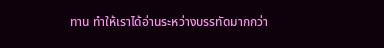ทาน ทำให้เราได้อ่านระหว่างบรรทัดมากกว่า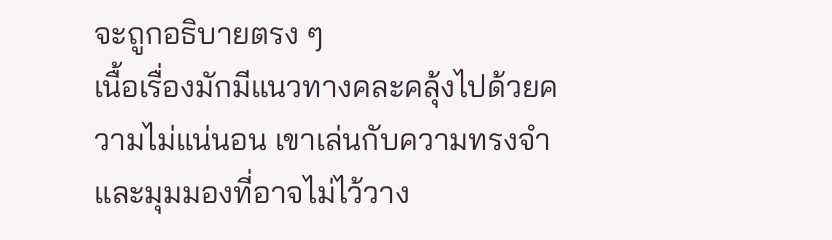จะถูกอธิบายตรง ๆ
เนื้อเรื่องมักมีแนวทางคละคลุ้งไปด้วยความไม่แน่นอน เขาเล่นกับความทรงจำและมุมมองที่อาจไม่ไว้วาง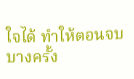ใจได้ ทำให้ตอนจบบางครั้ง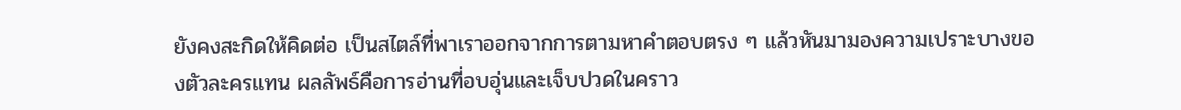ยังคงสะกิดให้คิดต่อ เป็นสไตล์ที่พาเราออกจากการตามหาคำตอบตรง ๆ แล้วหันมามองความเปราะบางของตัวละครแทน ผลลัพธ์คือการอ่านที่อบอุ่นและเจ็บปวดในคราว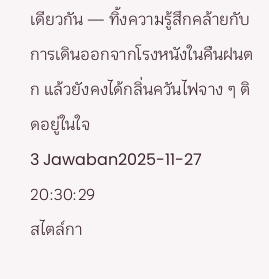เดียวกัน — ทิ้งความรู้สึกคล้ายกับการเดินออกจากโรงหนังในคืนฝนตก แล้วยังคงได้กลิ่นควันไฟจาง ๆ ติดอยู่ในใจ
3 Jawaban2025-11-27 20:30:29
สไตล์กา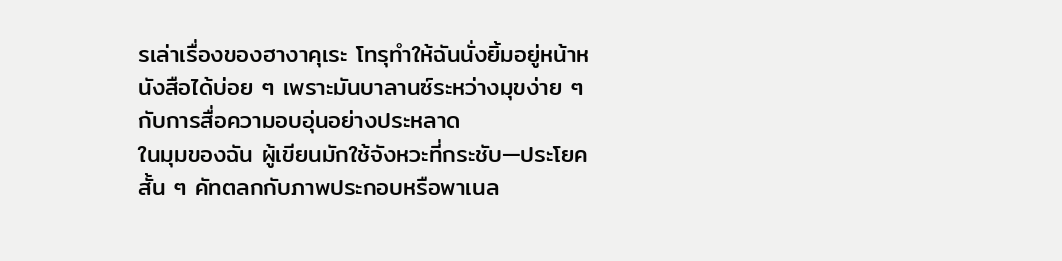รเล่าเรื่องของฮางาคุเระ โทรุทำให้ฉันนั่งยิ้มอยู่หน้าหนังสือได้บ่อย ๆ เพราะมันบาลานซ์ระหว่างมุขง่าย ๆ กับการสื่อความอบอุ่นอย่างประหลาด
ในมุมของฉัน ผู้เขียนมักใช้จังหวะที่กระชับ—ประโยคสั้น ๆ คัทตลกกับภาพประกอบหรือพาเนล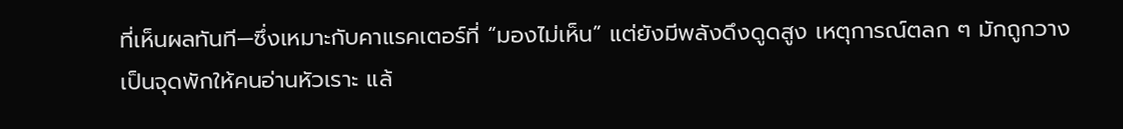ที่เห็นผลทันที—ซึ่งเหมาะกับคาแรคเตอร์ที่ “มองไม่เห็น” แต่ยังมีพลังดึงดูดสูง เหตุการณ์ตลก ๆ มักถูกวางเป็นจุดพักให้คนอ่านหัวเราะ แล้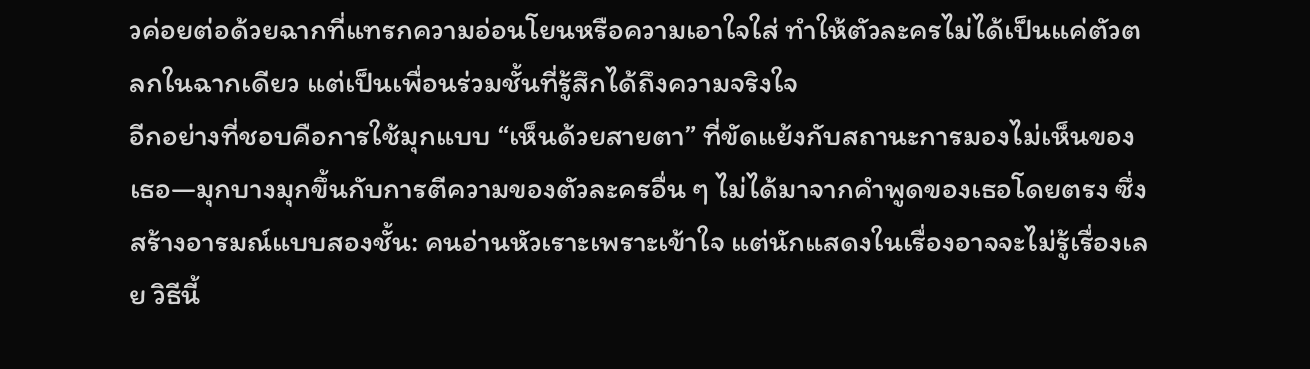วค่อยต่อด้วยฉากที่แทรกความอ่อนโยนหรือความเอาใจใส่ ทำให้ตัวละครไม่ได้เป็นแค่ตัวตลกในฉากเดียว แต่เป็นเพื่อนร่วมชั้นที่รู้สึกได้ถึงความจริงใจ
อีกอย่างที่ชอบคือการใช้มุกแบบ “เห็นด้วยสายตา” ที่ขัดแย้งกับสถานะการมองไม่เห็นของเธอ—มุกบางมุกขึ้นกับการตีความของตัวละครอื่น ๆ ไม่ได้มาจากคำพูดของเธอโดยตรง ซึ่งสร้างอารมณ์แบบสองชั้น: คนอ่านหัวเราะเพราะเข้าใจ แต่นักแสดงในเรื่องอาจจะไม่รู้เรื่องเลย วิธีนี้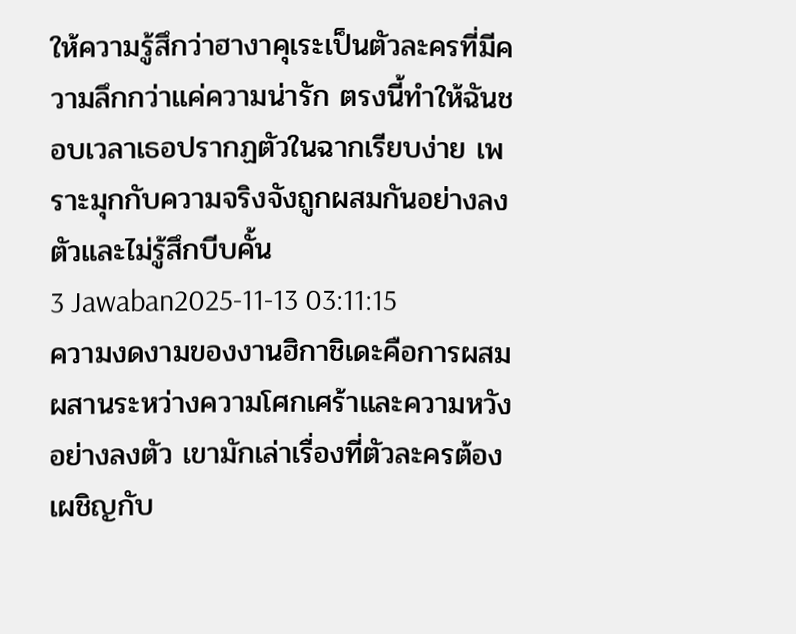ให้ความรู้สึกว่าฮางาคุเระเป็นตัวละครที่มีความลึกกว่าแค่ความน่ารัก ตรงนี้ทำให้ฉันชอบเวลาเธอปรากฏตัวในฉากเรียบง่าย เพราะมุกกับความจริงจังถูกผสมกันอย่างลงตัวและไม่รู้สึกบีบคั้น
3 Jawaban2025-11-13 03:11:15
ความงดงามของงานฮิกาชิเดะคือการผสมผสานระหว่างความโศกเศร้าและความหวังอย่างลงตัว เขามักเล่าเรื่องที่ตัวละครต้องเผชิญกับ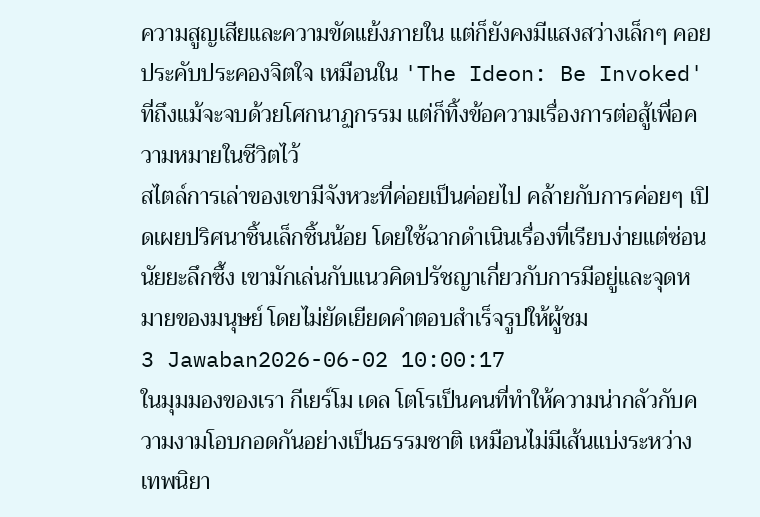ความสูญเสียและความขัดแย้งภายใน แต่ก็ยังคงมีแสงสว่างเล็กๆ คอยประคับประคองจิตใจ เหมือนใน 'The Ideon: Be Invoked' ที่ถึงแม้จะจบด้วยโศกนาฏกรรม แต่ก็ทิ้งข้อความเรื่องการต่อสู้เพื่อความหมายในชีวิตไว้
สไตล์การเล่าของเขามีจังหวะที่ค่อยเป็นค่อยไป คล้ายกับการค่อยๆ เปิดเผยปริศนาชิ้นเล็กชิ้นน้อย โดยใช้ฉากดำเนินเรื่องที่เรียบง่ายแต่ซ่อนนัยยะลึกซึ้ง เขามักเล่นกับแนวคิดปรัชญาเกี่ยวกับการมีอยู่และจุดหมายของมนุษย์ โดยไม่ยัดเยียดคำตอบสำเร็จรูปให้ผู้ชม
3 Jawaban2026-06-02 10:00:17
ในมุมมองของเรา กีเยร์โม เดล โตโรเป็นคนที่ทำให้ความน่ากลัวกับความงามโอบกอดกันอย่างเป็นธรรมชาติ เหมือนไม่มีเส้นแบ่งระหว่างเทพนิยา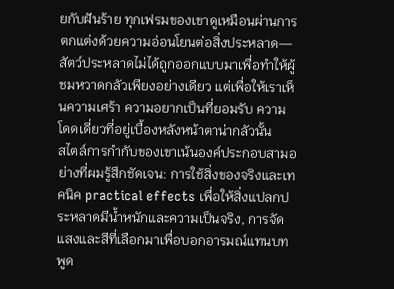ยกับฝันร้าย ทุกเฟรมของเขาดูเหมือนผ่านการตกแต่งด้วยความอ่อนโยนต่อสิ่งประหลาด—สัตว์ประหลาดไม่ได้ถูกออกแบบมาเพื่อทำให้ผู้ชมหวาดกลัวเพียงอย่างเดียว แต่เพื่อให้เราเห็นความเศร้า ความอยากเป็นที่ยอมรับ ความโดดเดี่ยวที่อยู่เบื้องหลังหน้าตาน่ากลัวนั้น
สไตล์การกำกับของเขาเน้นองค์ประกอบสามอย่างที่ผมรู้สึกชัดเจน: การใช้สิ่งของจริงและเทคนิค practical effects เพื่อให้สิ่งแปลกประหลาดมีน้ำหนักและความเป็นจริง, การจัดแสงและสีที่เลือกมาเพื่อบอกอารมณ์แทนบทพูด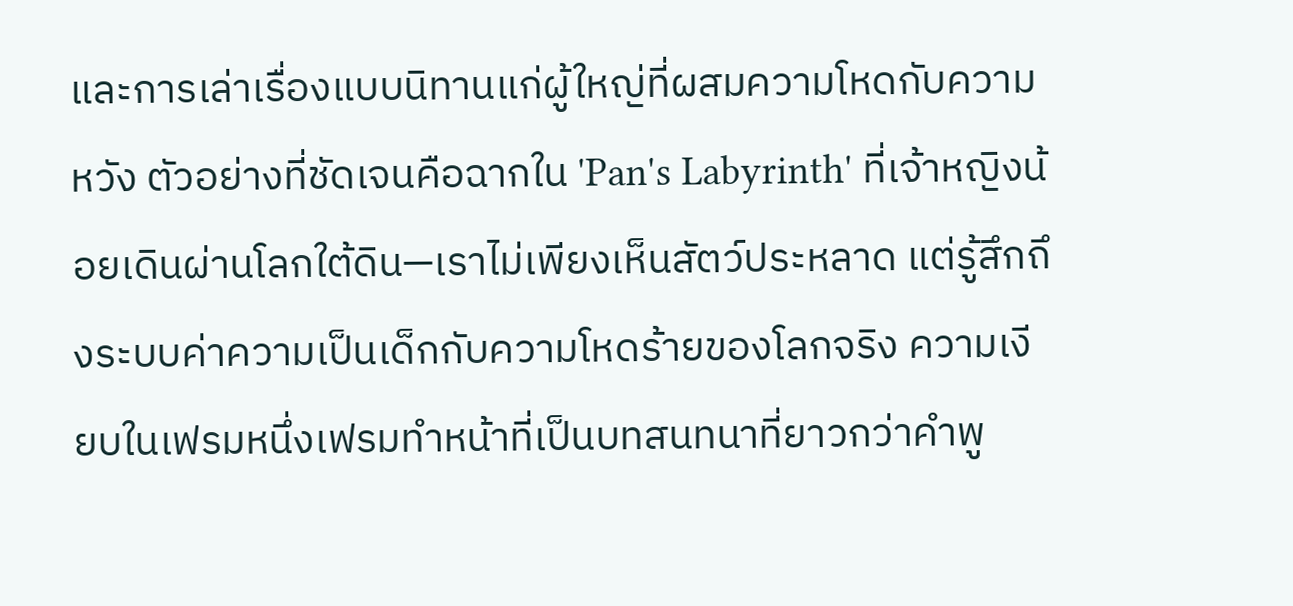และการเล่าเรื่องแบบนิทานแก่ผู้ใหญ่ที่ผสมความโหดกับความหวัง ตัวอย่างที่ชัดเจนคือฉากใน 'Pan's Labyrinth' ที่เจ้าหญิงน้อยเดินผ่านโลกใต้ดิน—เราไม่เพียงเห็นสัตว์ประหลาด แต่รู้สึกถึงระบบค่าความเป็นเด็กกับความโหดร้ายของโลกจริง ความเงียบในเฟรมหนึ่งเฟรมทำหน้าที่เป็นบทสนทนาที่ยาวกว่าคำพู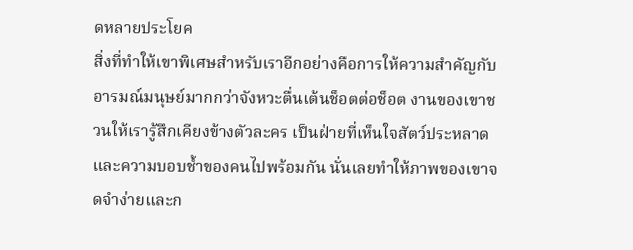ดหลายประโยค
สิ่งที่ทำให้เขาพิเศษสำหรับเราอีกอย่างคือการให้ความสำคัญกับอารมณ์มนุษย์มากกว่าจังหวะตื่นเต้นช็อตต่อช็อต งานของเขาชวนให้เรารู้สึกเคียงข้างตัวละคร เป็นฝ่ายที่เห็นใจสัตว์ประหลาดและความบอบช้ำของคนไปพร้อมกัน นั่นเลยทำให้ภาพของเขาจดจำง่ายและก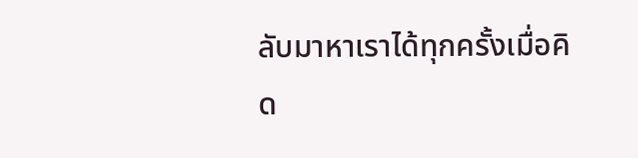ลับมาหาเราได้ทุกครั้งเมื่อคิด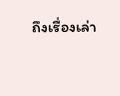ถึงเรื่องเล่า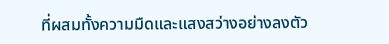ที่ผสมทั้งความมืดและแสงสว่างอย่างลงตัว